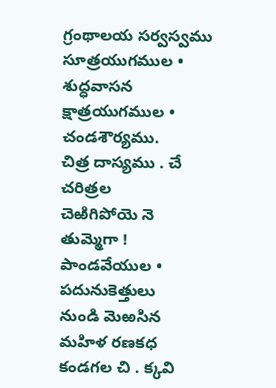గ్రంథాలయ సర్వస్వము
సూత్రయుగముల • శుద్ధవాసన
క్షాత్రయుగముల • చండశౌర్యము.
చిత్ర దాస్యము . చే చరిత్రల
చెఱిగిపోయె నె తుమ్మెగా !
పాండవేయుల • పదునుకెత్తులు
నుండి మెఱసిన
మహిళ రణకధ
కండగల చి . క్కవి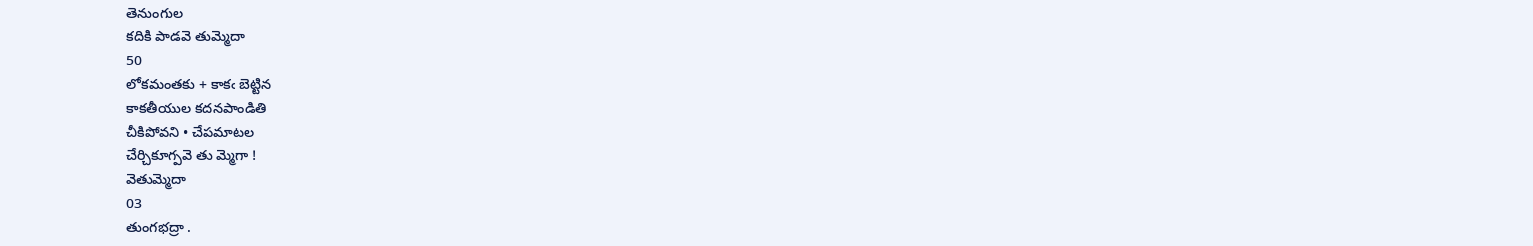తెనుంగుల
కదికి పాడవె తుమ్మెదా
50
లోకమంతకు + కాకఁ బెట్టిన
కాకతీయుల కదనపాండితి
చీకిపోవని • చేపమాటల
చేర్చికూగ్పవె తు మ్మెగా !
వెతుమ్మెదా
03
తుంగభద్రా .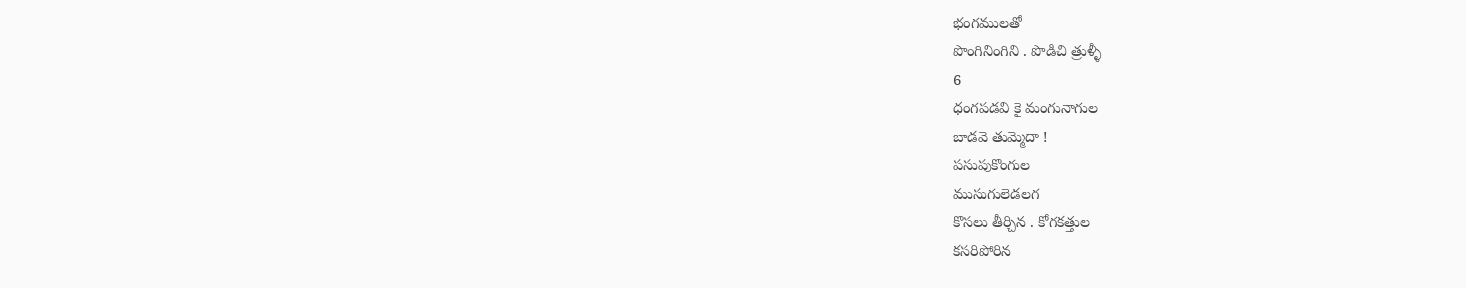భంగములతో
పొంగినింగిని . పొడిచి త్రుళ్ళీ
6
ధంగపడవి కై మంగునాగుల
బాడవె తుమ్మెదా !
పసుపుకొంగుల
ముసుగులెడలగ
కొసలు తీర్చిన . కోగకత్తుల
కసరిపోరిన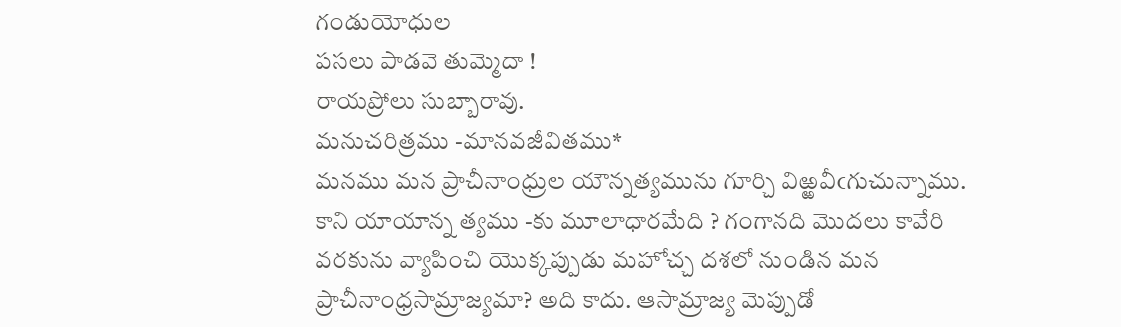గండుయోధుల
పసలు పాడవె తుమ్మెదా !
రాయప్రోలు సుబ్బారావు.
మనుచరిత్రము -మానవజీవితము*
మనము మన ప్రాచీనాంధ్రుల యౌన్నత్యమును గూర్చి విఱ్ఱవీఁగుచున్నాము. కాని యాయాన్న త్యము -కు మూలాధారమేది ? గంగానది మొదలు కావేరి వరకును వ్యాపించి యొక్కప్పుడు మహోచ్చ దశలో నుండిన మన ప్రాచీనాంధ్రసామ్రాజ్యమా? అది కాదు. ఆసామ్రాజ్య మెప్పుడో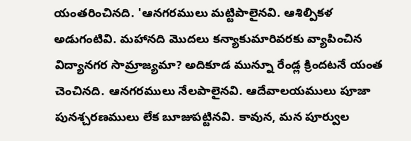యంతరించినది. 'ఆనగరములు మట్టిపాలైనవి. ఆశిల్పికళ అడుగంటివి. మహానది మొదలు కన్యాకుమారివరకు వ్యాపించిన విద్యానగర సామ్రాజ్యమా? అదికూడ మున్నూ రేండ్ల క్రిందటనే యంత చెంచినది. ఆనగరములు నేలపాలైనవి. ఆదేవాలయములు పూజా పునశ్చరణములు లేక బూజుపట్టినవి. కావున, మన పూర్వుల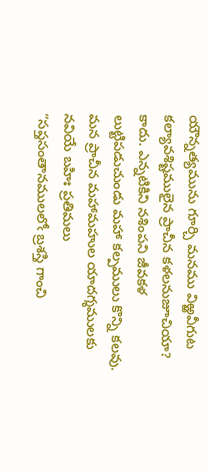యౌన్నత్యమును గూర్చి మనము విఱ్ఱవీగుట కల్యావశిష్టములైన ప్రాచీన కళలనుజూచియా? కాదు. ఎన్నటికిని నశింపని జీవకళ లుట్టిపడుచుండు మహా కల్పములు కొన్ని కలవు. మన ప్రాచీన మహామహుల యాదగ్శములకు నవియే బహిః ప్రతిమలు
“సప్తసంతానములలోఁ బ్రశస్తి గాంచి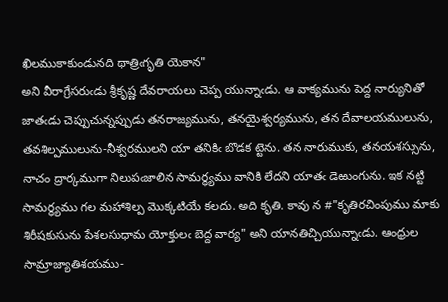ఖిలముకాకుండునది థాత్రిఁగృతి యెకాన"
అని వీరాగ్రేసరుఁడు శ్రీకృష్ణ దేవరాయలు చెప్ప యున్నాఁడు. ఆ వాక్యమును పెద్ద నార్యునితో జాతఁడు చెప్పుచున్నప్పుడు తనరాజ్యమును, తనయైశ్వర్యమును, తన దేవాలయములును, తవశిల్పములును-నీశ్వరములని యా తనికిఁ బొడక ట్టెను. తన నారుముకు, తనయశస్సును, నాచం ద్రార్కముగా నిలుపఁజాలిన సామర్ధ్యము వానికి లేదని యాతఁ డెఱుంగును. ఇక నట్టి సామర్ధ్యము గల మహాశిల్ప మొక్కటియే కలదు. అది కృతి. కావు న #"కృతిరచింపుము మాకు శిరీషకుసును పేశలసుధామ యోక్తులఁ బెద్ద వార్య" అని యానతిచ్చియున్నాఁడు. ఆంధ్రుల సామ్రాజ్యాతిశయము-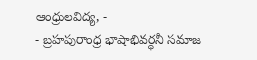ఆంధ్రులవిద్య, -
- బ్రహపురాంధ్ర భాషాభివర్ధనీ సమాజ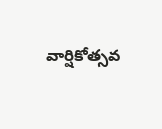వార్షికోత్సవ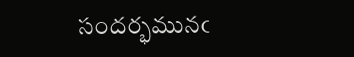సందర్భమునఁ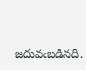జదువఁబడినది.